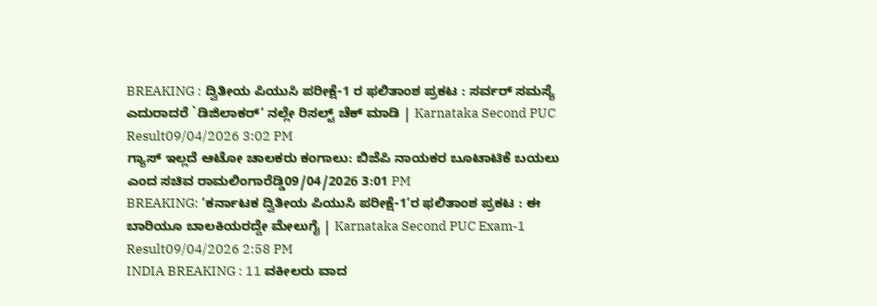BREAKING : ದ್ವಿತೀಯ ಪಿಯುಸಿ ಪರೀಕ್ಷೆ-1 ರ ಫಲಿತಾಂಶ ಪ್ರಕಟ : ಸರ್ವರ್ ಸಮಸ್ಯೆ ಎದುರಾದರೆ `ಡಿಜಿಲಾಕರ್’ ನಲ್ಲೇ ರಿಸಲ್ಟ್ ಚೆಕ್ ಮಾಡಿ | Karnataka Second PUC Result09/04/2026 3:02 PM
ಗ್ಯಾಸ್ ಇಲ್ಲದೆ ಆಟೋ ಚಾಲಕರು ಕಂಗಾಲು: ಬಿಜೆಪಿ ನಾಯಕರ ಬೂಟಾಟಿಕೆ ಬಯಲು ಎಂದ ಸಚಿವ ರಾಮಲಿಂಗಾರೆಡ್ಡಿ09/04/2026 3:01 PM
BREAKING: ‘ಕರ್ನಾಟಕ ದ್ವಿತೀಯ ಪಿಯುಸಿ ಪರೀಕ್ಷೆ-1’ರ ಫಲಿತಾಂಶ ಪ್ರಕಟ : ಈ ಬಾರಿಯೂ ಬಾಲಕಿಯರದ್ದೇ ಮೇಲುಗೈ | Karnataka Second PUC Exam-1 Result09/04/2026 2:58 PM
INDIA BREAKING : 11 ವಕೀಲರು ವಾದ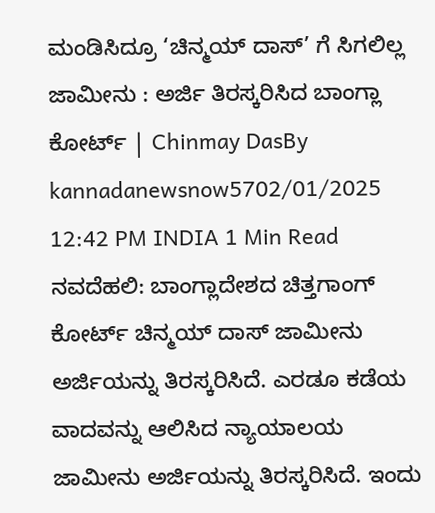ಮಂಡಿಸಿದ್ರೂ ‘ಚಿನ್ಮಯ್ ದಾಸ್’ ಗೆ ಸಿಗಲಿಲ್ಲ ಜಾಮೀನು : ಅರ್ಜಿ ತಿರಸ್ಕರಿಸಿದ ಬಾಂಗ್ಲಾ ಕೋರ್ಟ್ | Chinmay DasBy kannadanewsnow5702/01/2025 12:42 PM INDIA 1 Min Read ನವದೆಹಲಿ: ಬಾಂಗ್ಲಾದೇಶದ ಚಿತ್ತಗಾಂಗ್ ಕೋರ್ಟ್ ಚಿನ್ಮಯ್ ದಾಸ್ ಜಾಮೀನು ಅರ್ಜಿಯನ್ನು ತಿರಸ್ಕರಿಸಿದೆ. ಎರಡೂ ಕಡೆಯ ವಾದವನ್ನು ಆಲಿಸಿದ ನ್ಯಾಯಾಲಯ ಜಾಮೀನು ಅರ್ಜಿಯನ್ನು ತಿರಸ್ಕರಿಸಿದೆ. ಇಂದು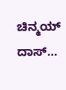ಚಿನ್ಮಯ್ ದಾಸ್…